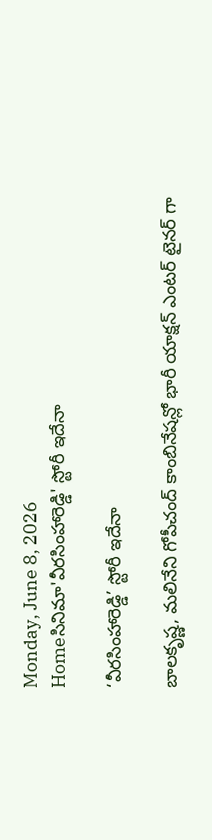Monday, June 8, 2026
Homeసినిమా'వీరసింహారెడ్డి' స్టోరీ ఇదేనా

‘వీరసింహారెడ్డి’ స్టోరీ ఇదేనా

బాలకృష్ణ, మలినేని గోపీచంద్ కాంబినేషన్లో భారీ యాక్షన్ ఎంటర్ టైనర్ గా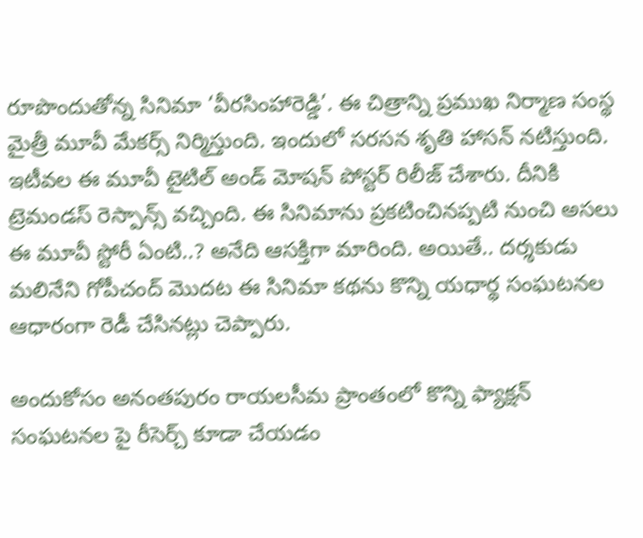రూపొందుతోన్న సినిమా ‘వీరసింహారెడ్డి’. ఈ చిత్రాన్ని ప్రముఖ నిర్మాణ సంస్థ మైత్రీ మూవీ మేకర్స్ నిర్మిస్తుంది. ఇందులో సరసన శృతి హాసన్ నటిస్తుంది. ఇటీవల ఈ మూవీ టైటిల్ అండ్ మోషన్ పోస్టర్ రిలీజ్ చేశారు. దీనికి ట్రెమండస్ రెస్పాన్స్ వచ్చింది. ఈ సినిమాను ప్రకటించినప్పటి నుంచి అసలు ఈ మూవీ స్టోరీ ఏంటి..? అనేది ఆసక్తిగా మారింది. అయితే.. దర్శకుడు మలినేని గోపీచంద్ మొదట ఈ సినిమా కథను కొన్ని యధార్థ సంఘటనల ఆధారంగా రెడీ చేసినట్లు చెప్పారు.

అందుకోసం అనంతపురం రాయలసీమ ప్రాంతంలో కొన్ని ఫ్యాక్షన్ సంఘటనల పై రీసెర్చ్ కూడా చేయడం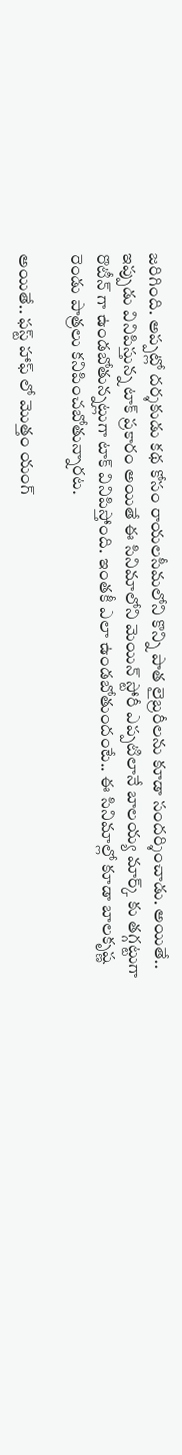జరిగింది. అప్పట్లో దర్శకుడు కథ కోసం రాయలసీమలోని కొన్ని పాత లైబ్రరీలను కూడా సందర్శించాడు. అయితే.. ఇప్పుడు వినిపిస్తున్న టాక్ ప్రకారం అయితే ఈ సినిమాలోని మెయిన్ స్టోరీ ఎప్పటిలానే బాలయ్య మార్క్ కు తగ్గట్టుగా రొటీన్ గా ఉండబోతున్నట్లుగా టాక్ వినిపిస్తోంది. ఇంతకీ ఎలా ఉండబోతుందంటే.. ఈ సినిమాల్లో కూడా బాలకృష్ణ రెండు పాత్రలు కనిపించబోతున్నారట.

అయితే.. ఫస్ట్ హాఫ్ లో మొత్తం యంగ్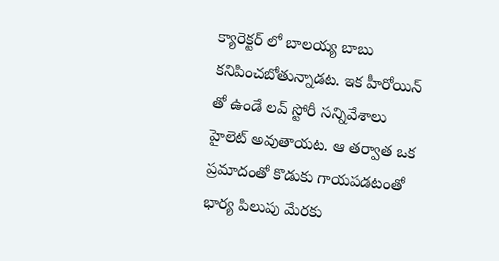క్యారెక్టర్ లో బాలయ్య బాబు కనిపించబోతున్నాడట. ఇక హీరోయిన్ తో ఉండే లవ్ స్టోరీ సన్నివేశాలు హైలెట్ అవుతాయట. ఆ తర్వాత ఒక ప్రమాదంతో కొడుకు గాయపడటంతో భార్య పిలుపు మేరకు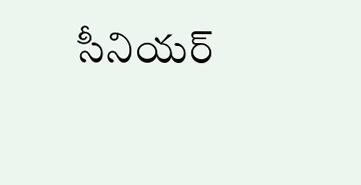సీనియర్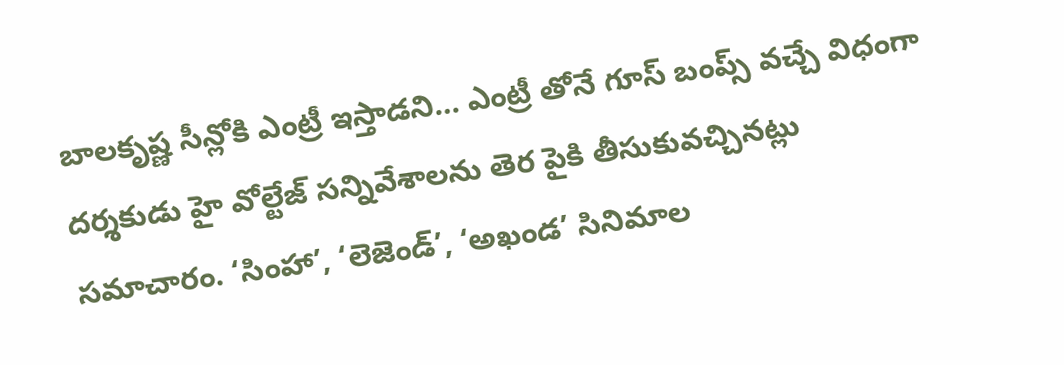బాలకృష్ణ సీన్లోకి ఎంట్రీ ఇస్తాడని… ఎంట్రీ తోనే గూస్ బంప్స్ వచ్చే విధంగా  దర్శకుడు హై వోల్టేజ్ సన్నివేశాలను తెర పైకి తీసుకువచ్చినట్లు సమాచారం. ‘సింహా’, ‘లెజెండ్’, ‘అఖండ’ సినిమాల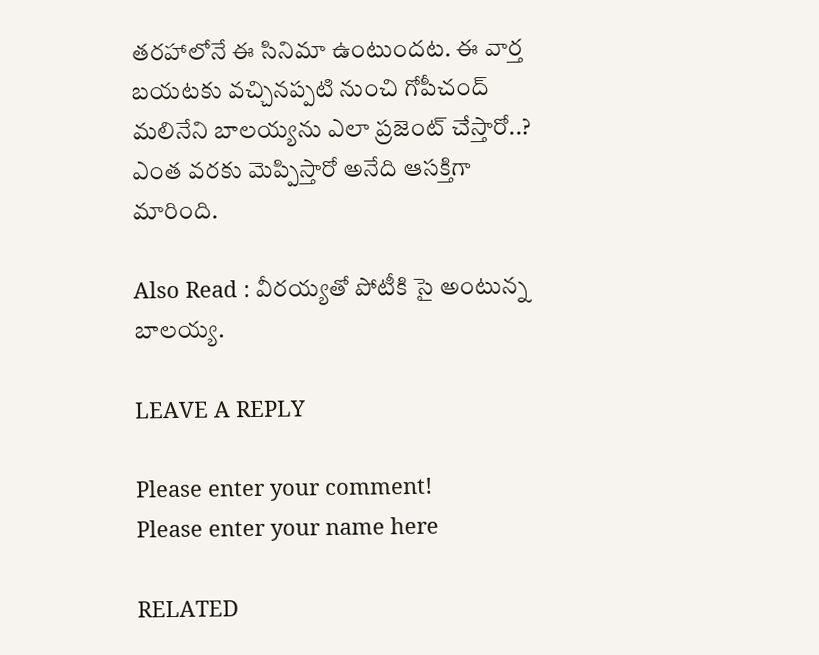తరహాలోనే ఈ సినిమా ఉంటుందట. ఈ వార్త బయటకు వచ్చినప్పటి నుంచి గోపీచంద్ మలినేని బాలయ్యను ఎలా ప్రజెంట్ చేస్తారో..? ఎంత వరకు మెప్పిస్తారో అనేది ఆసక్తిగా మారింది.

Also Read : వీరయ్యతో పోటీకి సై అంటున్న బాలయ్య.

LEAVE A REPLY

Please enter your comment!
Please enter your name here

RELATED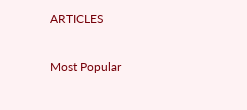ARTICLES

Most Popular